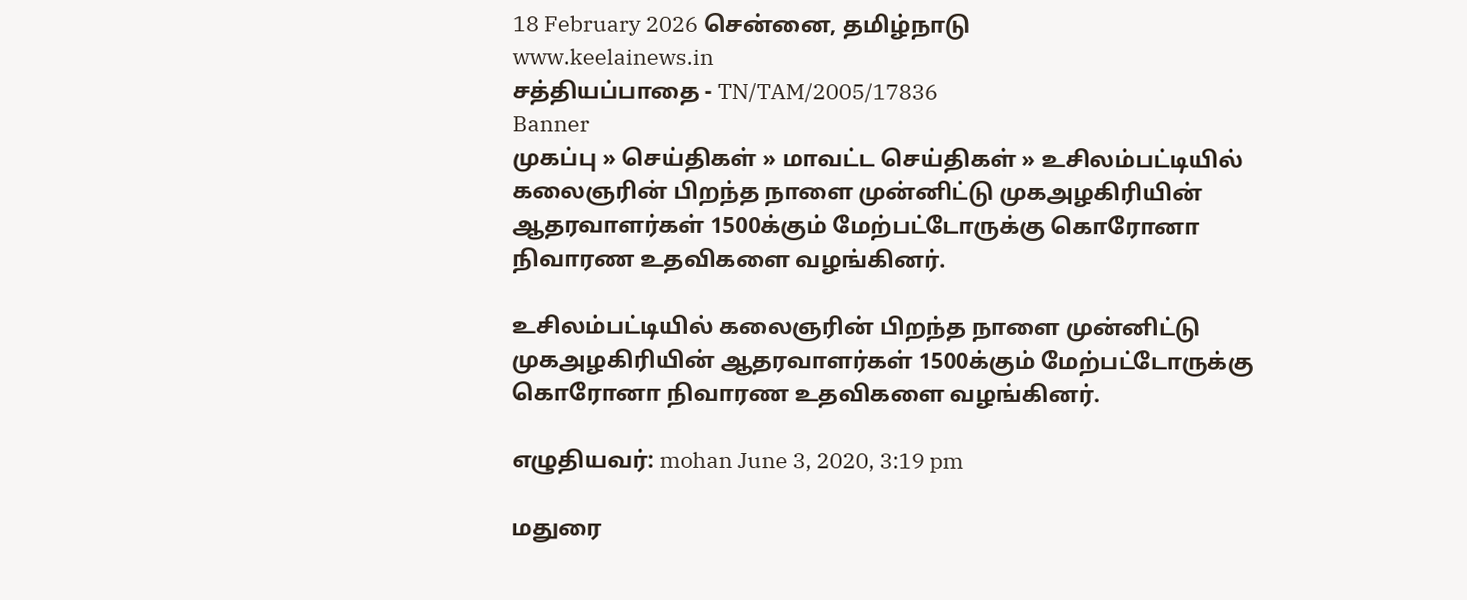18 February 2026 சென்னை, தமிழ்நாடு
www.keelainews.in
சத்தியப்பாதை - TN/TAM/2005/17836
Banner
முகப்பு » செய்திகள் » மாவட்ட செய்திகள் » உசிலம்பட்டியில் கலைஞரின் பிறந்த நாளை முன்னிட்டு முகஅழகிரியின் ஆதரவாளர்கள் 1500க்கும் மேற்பட்டோருக்கு கொரோனா நிவாரண உதவிகளை வழங்கினர்.

உசிலம்பட்டியில் கலைஞரின் பிறந்த நாளை முன்னிட்டு முகஅழகிரியின் ஆதரவாளர்கள் 1500க்கும் மேற்பட்டோருக்கு கொரோனா நிவாரண உதவிகளை வழங்கினர்.

எழுதியவர்: mohan June 3, 2020, 3:19 pm

மதுரை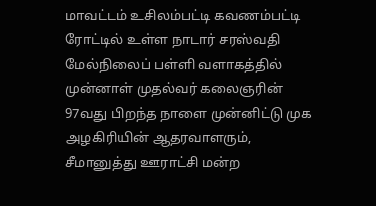மாவட்டம் உசிலம்பட்டி கவணம்பட்டி ரோட்டில் உள்ள நாடார் சரஸ்வதி மேல்நிலைப் பள்ளி வளாகத்தில் முன்னாள் முதல்வர் கலைஞரின் 97வது பிறந்த நாளை முன்னிட்டு முக அழகிரியின் ஆதரவாளரும், சீமானுத்து ஊராட்சி மன்ற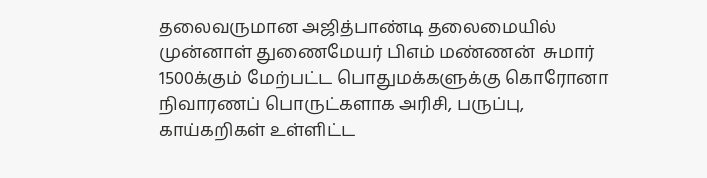தலைவருமான அஜித்பாண்டி தலைமையில் முன்னாள் துணைமேயர் பிஎம் மண்ணன்  சுமார் 1500க்கும் மேற்பட்ட பொதுமக்களுக்கு கொரோனா நிவாரணப் பொருட்களாக அரிசி, பருப்பு, காய்கறிகள் உள்ளிட்ட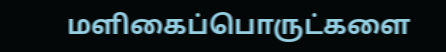மளிகைப்பொருட்களை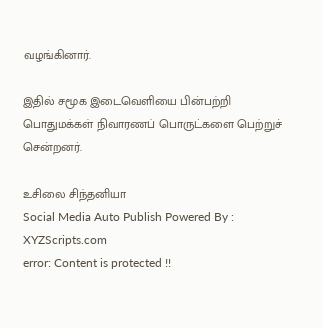வழங்கினார்.

இதில் சமூக இடைவெளியை பின்பற்றி பொதுமக்கள் நிவாரணப் பொருட்களை பெற்றுச் சென்றனர்.

உசிலை சிந்தனியா
Social Media Auto Publish Powered By : XYZScripts.com
error: Content is protected !!